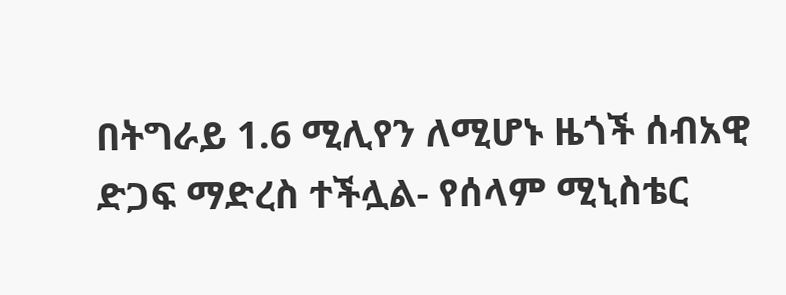በትግራይ 1.6 ሚሊየን ለሚሆኑ ዜጎች ሰብአዊ ድጋፍ ማድረስ ተችሏል- የሰላም ሚኒስቴር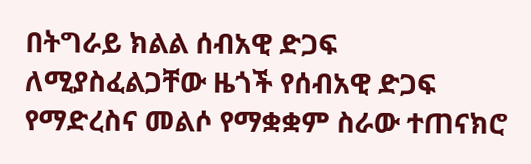በትግራይ ክልል ሰብአዊ ድጋፍ ለሚያስፈልጋቸው ዜጎች የሰብአዊ ድጋፍ የማድረስና መልሶ የማቋቋም ስራው ተጠናክሮ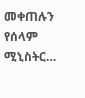መቀጠሉን የሰላም ሚኒስትር…